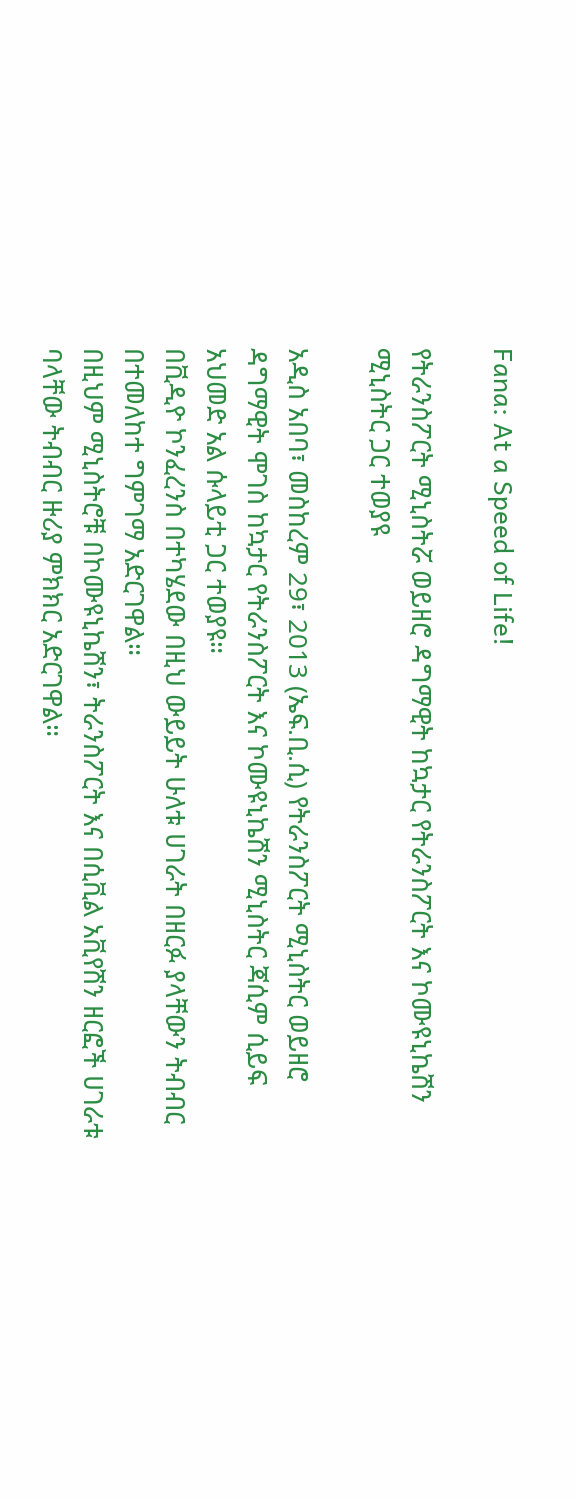Fana: At a Speed of Life!

የትራንስፖርት ሚኒስትሯ ወይዘሮ ዳግማዊት ከኳታር የትራንስፖርት እና ኮሙዩኒኬሽን ሚኒስትር ጋር ተወያዩ

አዲስ አበባ፣ መስከረም 29፣ 2013 (ኤፍ.ቢ.ሲ) የትራንስፖርት ሚኒስትር ወይዘሮ ዳግማዊት ሞገስ ከኳታር የትራንስፖርት እና ኮሙዩኒኬሽን ሚኒስትር ጃሲም ሲይፍ አህመድ አል ሱላይቲ ጋር ተወያዩ።
በቪዲዮ ኮንፈረንስ በተካሄደው በዚህ ውይይት ሁለቱ ሀገራት በዘርፉ ያላቸውን ትብብር በተመለከተ ግምገማ አድርገዋል።
በዚህም ሚኒስትሮቹ በኮሙዩኒኬሽን፣ ትራንስፖርት እና በሲቪል አቪየሽን ዘርፎች ሀገራቱ ባላቸው ትብብር ዙሪያ ምክክር አድርገዋል።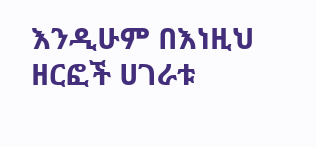እንዲሁም በእነዚህ ዘርፎች ሀገራቱ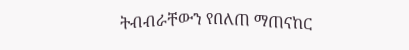ትብብራቸውን የበለጠ ማጠናከር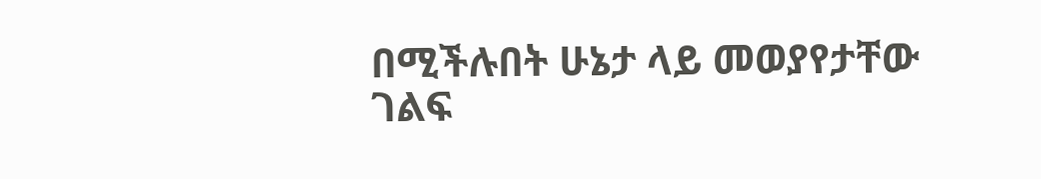በሚችሉበት ሁኔታ ላይ መወያየታቸው ገልፍ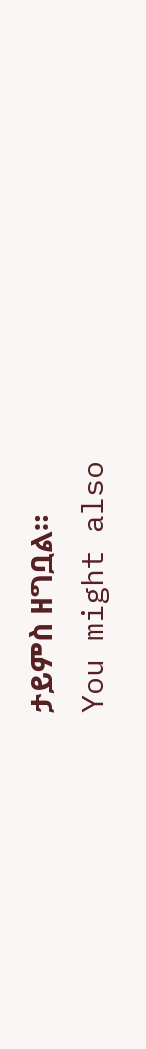ታይምስ ዘግቧል።
You might also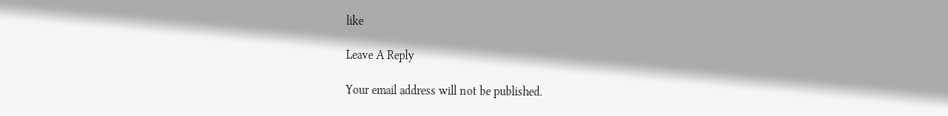like

Leave A Reply

Your email address will not be published.